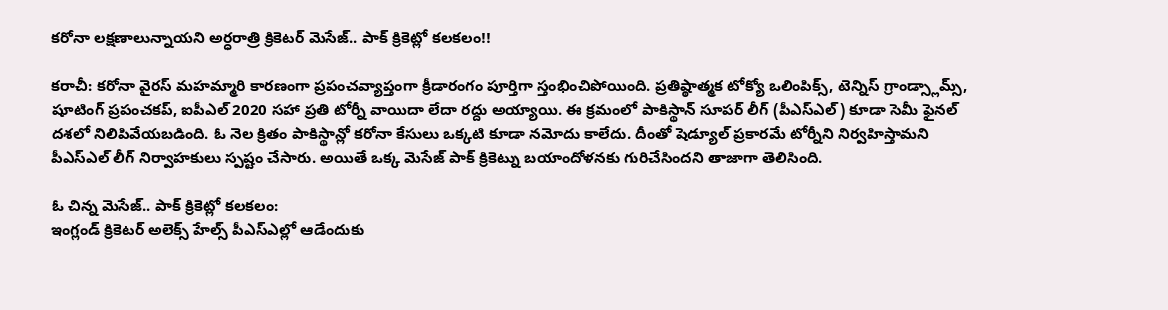కరోనా లక్షణాలున్నాయని అర్ధరాత్రి క్రికెటర్ మెసేజ్.. పాక్ క్రికెట్లో కలకలం!!

కరాచీ: కరోనా వైరస్ మహమ్మారి కారణంగా ప్రపంచవ్యాప్తంగా క్రీడారంగం పూర్తిగా స్తంభించిపోయింది. ప్రతిష్ఠాత్మక టోక్యో ఒలింపిక్స్, టెన్నిస్ గ్రాండ్స్లామ్స్, షూటింగ్ ప్రపంచకప్, ఐపీఎల్ 2020 సహా ప్రతి టోర్నీ వాయిదా లేదా రద్దు అయ్యాయి. ఈ క్రమంలో పాకిస్థాన్ సూపర్ లీగ్ (పీఎస్ఎల్) కూడా సెమీ ఫైనల్ దశలో నిలిపివేయబడింది. ఓ నెల క్రితం పాకిస్థాన్లో కరోనా కేసులు ఒక్కటి కూడా నమోదు కాలేదు. దీంతో షెడ్యూల్ ప్రకారమే టోర్నీని నిర్వహిస్తామని పీఎస్ఎల్ లీగ్ నిర్వాహకులు స్పష్టం చేసారు. అయితే ఒక్క మెసేజ్ పాక్ క్రికెట్ను బయాందోళనకు గురిచేసిందని తాజాగా తెలిసింది.

ఓ చిన్న మెసేజ్.. పాక్ క్రికెట్లో కలకలం:
ఇంగ్లండ్ క్రికెటర్ అలెక్స్ హేల్స్ పీఎస్ఎల్లో ఆడేందుకు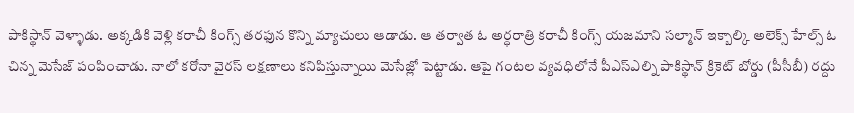పాకిస్థాన్ వెళ్ళాడు. అక్కడికి వెళ్లి కరాచీ కింగ్స్ తరఫున కొన్ని మ్యాచులు ఆడాడు. ఆ తర్వాత ఓ అర్ధరాత్రి కరాచీ కింగ్స్ యజమాని సల్మాన్ ఇక్బాల్కి అలెక్స్ హేల్స్ ఓ చిన్న మెసేజ్ పంపించాడు. నాలో కరోనా వైరస్ లక్షణాలు కనిపిస్తున్నాయి మెసేజ్లో పెట్టాడు. ఆపై గంటల వ్యవధిలోనే పీఎస్ఎల్ని పాకిస్థాన్ క్రికెట్ బోర్డు (పీసీబీ) రద్దు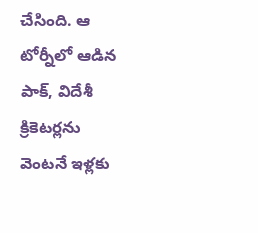చేసింది. ఆ టోర్నీలో ఆడిన పాక్, విదేశీ క్రికెటర్లను వెంటనే ఇళ్లకు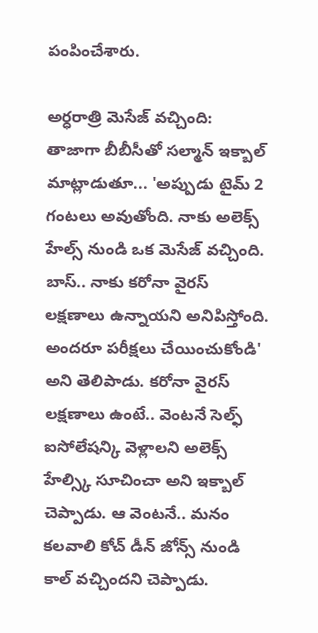పంపించేశారు.

అర్ధరాత్రి మెసేజ్ వచ్చింది:
తాజాగా బీబీసీతో సల్మాన్ ఇక్బాల్ మాట్లాడుతూ... 'అప్పుడు టైమ్ 2 గంటలు అవుతోంది. నాకు అలెక్స్ హేల్స్ నుండి ఒక మెసేజ్ వచ్చింది. బాస్.. నాకు కరోనా వైరస్ లక్షణాలు ఉన్నాయని అనిపిస్తోంది. అందరూ పరీక్షలు చేయించుకోండి' అని తెలిపాడు. కరోనా వైరస్ లక్షణాలు ఉంటే.. వెంటనే సెల్ఫ్ ఐసోలేషన్కి వెళ్లాలని అలెక్స్ హేల్స్కి సూచించా అని ఇక్బాల్ చెప్పాడు. ఆ వెంటనే.. మనం కలవాలి కోచ్ డీన్ జోన్స్ నుండి కాల్ వచ్చిందని చెప్పాడు.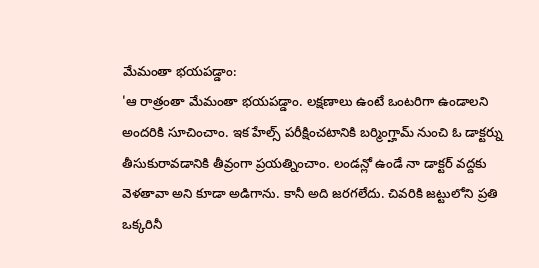మేమంతా భయపడ్డాం:
'ఆ రాత్రంతా మేమంతా భయపడ్డాం. లక్షణాలు ఉంటే ఒంటరిగా ఉండాలని అందరికి సూచించాం. ఇక హేల్స్ పరీక్షించటానికి బర్మింగ్హామ్ నుంచి ఓ డాక్టర్ను తీసుకురావడానికి తీవ్రంగా ప్రయత్నించాం. లండన్లో ఉండే నా డాక్టర్ వద్దకు వెళతావా అని కూడా అడిగాను. కానీ అది జరగలేదు. చివరికి జట్టులోని ప్రతి ఒక్కరినీ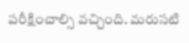పరీక్షించాల్సి వచ్చింది. మరుసటి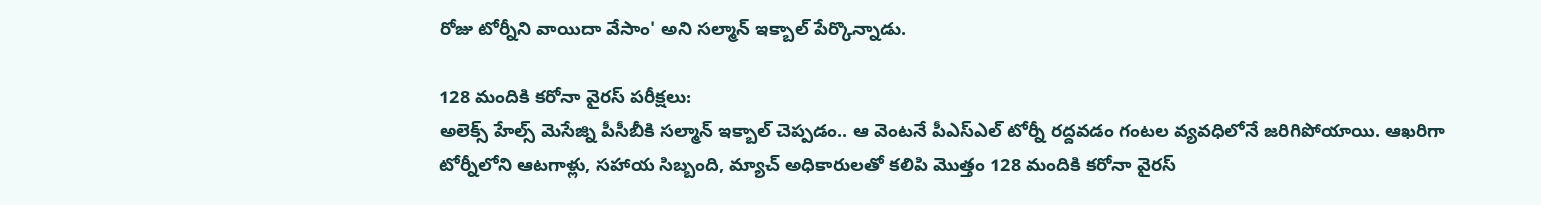రోజు టోర్నీని వాయిదా వేసాం' అని సల్మాన్ ఇక్బాల్ పేర్కొన్నాడు.

128 మందికి కరోనా వైరస్ పరీక్షలు:
అలెక్స్ హేల్స్ మెసేజ్ని పీసీబీకి సల్మాన్ ఇక్బాల్ చెప్పడం.. ఆ వెంటనే పీఎస్ఎల్ టోర్నీ రద్దవడం గంటల వ్యవధిలోనే జరిగిపోయాయి. ఆఖరిగా టోర్నీలోని ఆటగాళ్లు, సహాయ సిబ్బంది, మ్యాచ్ అధికారులతో కలిపి మొత్తం 128 మందికి కరోనా వైరస్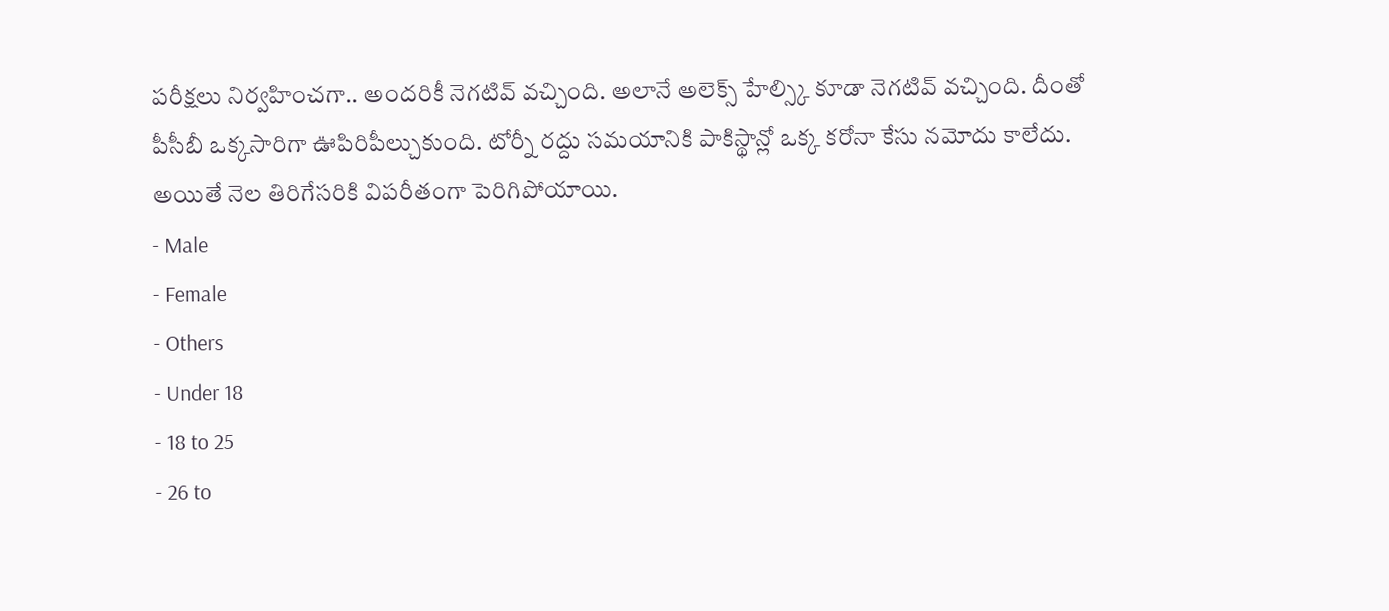పరీక్షలు నిర్వహించగా.. అందరికీ నెగటివ్ వచ్చింది. అలానే అలెక్స్ హేల్స్కి కూడా నెగటివ్ వచ్చింది. దీంతో పీసీబీ ఒక్కసారిగా ఊపిరిపీల్చుకుంది. టోర్నీ రద్దు సమయానికి పాకిస్థాన్లో ఒక్క కరోనా కేసు నమోదు కాలేదు. అయితే నెల తిరిగేసరికి విపరీతంగా పెరిగిపోయాయి.
- Male
- Female
- Others
- Under 18
- 18 to 25
- 26 to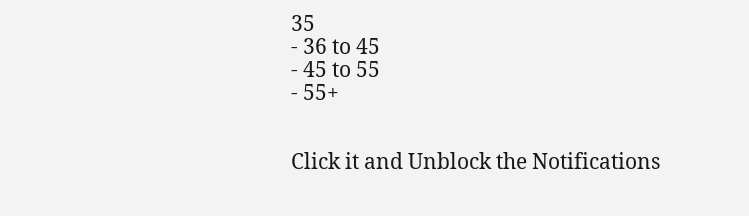35
- 36 to 45
- 45 to 55
- 55+


Click it and Unblock the Notifications